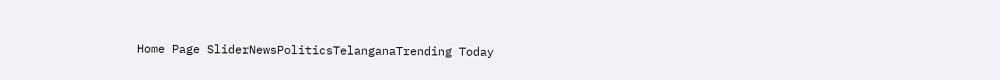Home Page SliderNewsPoliticsTelanganaTrending Today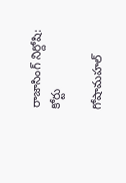రాజాసింగ్ నిర్దోషి: కోర్టు

గోషామహల్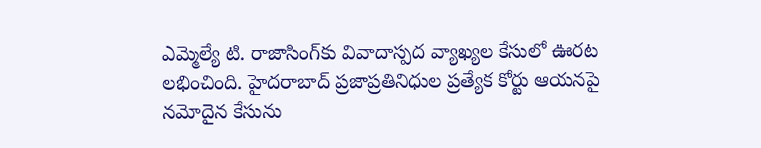ఎమ్మెల్యే టి. రాజాసింగ్‌కు వివాదాస్పద వ్యాఖ్యల కేసులో ఊరట లభించింది. హైదరాబాద్ ప్రజాప్రతినిధుల ప్రత్యేక కోర్టు ఆయనపై నమోదైన కేసును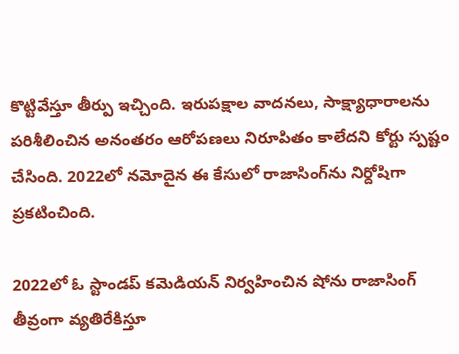కొట్టివేస్తూ తీర్పు ఇచ్చింది. ఇరుపక్షాల వాదనలు, సాక్ష్యాధారాలను పరిశీలించిన అనంతరం ఆరోపణలు నిరూపితం కాలేదని కోర్టు స్పష్టం చేసింది. 2022లో నమోదైన ఈ కేసులో రాజాసింగ్‌ను నిర్దోషిగా ప్రకటించింది.

2022లో ఓ స్టాండప్ కమెడియన్ నిర్వహించిన షోను రాజాసింగ్ తీవ్రంగా వ్యతిరేకిస్తూ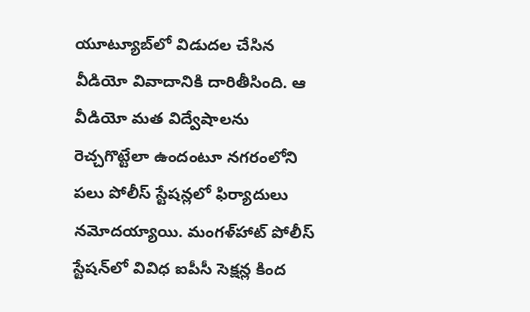యూట్యూబ్‌లో విడుదల చేసిన వీడియో వివాదానికి దారితీసింది. ఆ వీడియో మత విద్వేషాలను రెచ్చగొట్టేలా ఉందంటూ నగరంలోని పలు పోలీస్ స్టేషన్లలో ఫిర్యాదులు నమోదయ్యాయి. మంగళ్‌హాట్ పోలీస్ స్టేషన్‌లో వివిధ ఐపీసీ సెక్షన్ల కింద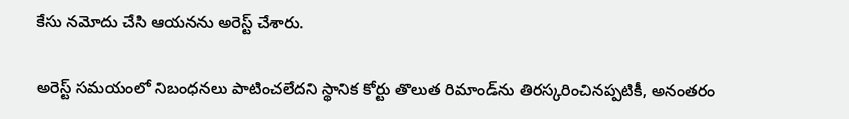కేసు నమోదు చేసి ఆయనను అరెస్ట్ చేశారు.

అరెస్ట్ సమయంలో నిబంధనలు పాటించలేదని స్థానిక కోర్టు తొలుత రిమాండ్‌ను తిరస్కరించినప్పటికీ, అనంతరం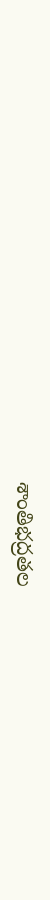శాంతిభద్రతల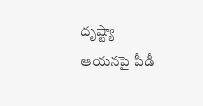దృష్ట్యా ఆయనపై పీడీ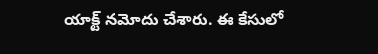యాక్ట్ నమోదు చేశారు. ఈ కేసులో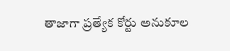తాజాగా ప్రత్యేక కోర్టు అనుకూల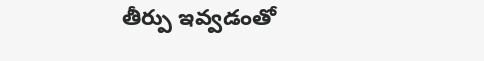తీర్పు ఇవ్వడంతో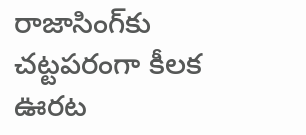రాజాసింగ్‌కు చట్టపరంగా కీలక ఊరట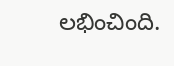లభించింది.